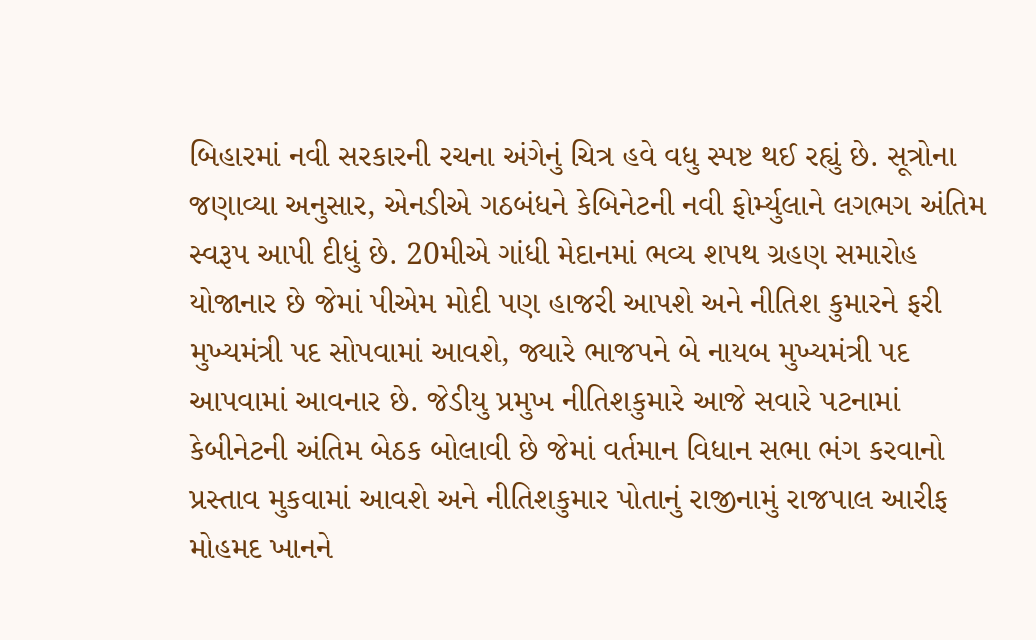બિહારમાં નવી સરકારની રચના અંગેનું ચિત્ર હવે વધુ સ્પષ્ટ થઈ રહ્યું છે. સૂત્રોના જણાવ્યા અનુસાર, એનડીએ ગઠબંધને કેબિનેટની નવી ફોર્મ્યુલાને લગભગ અંતિમ સ્વરૂપ આપી દીધું છે. 20મીએ ગાંધી મેદાનમાં ભવ્ય શપથ ગ્રહણ સમારોહ યોજાનાર છે જેમાં પીએમ મોદી પણ હાજરી આપશે અને નીતિશ કુમારને ફરી મુખ્યમંત્રી પદ સોપવામાં આવશે, જ્યારે ભાજપને બે નાયબ મુખ્યમંત્રી પદ આપવામાં આવનાર છે. જેડીયુ પ્રમુખ નીતિશકુમારે આજે સવારે પટનામાં કેબીનેટની અંતિમ બેઠક બોલાવી છે જેમાં વર્તમાન વિધાન સભા ભંગ કરવાનો પ્રસ્તાવ મુકવામાં આવશે અને નીતિશકુમાર પોતાનું રાજીનામું રાજપાલ આરીફ મોહમદ ખાનને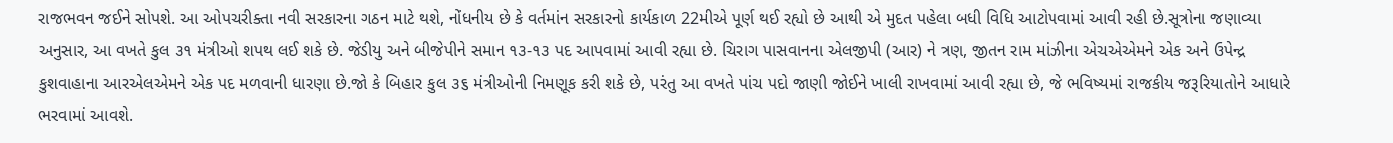રાજભવન જઈને સોપશે. આ ઓપચરીક્તા નવી સરકારના ગઠન માટે થશે, નોંધનીય છે કે વર્તમાંન સરકારનો કાર્યકાળ 22મીએ પૂર્ણ થઈ રહ્યો છે આથી એ મુદત પહેલા બધી વિધિ આટોપવામાં આવી રહી છે.સૂત્રોના જણાવ્યા અનુસાર, આ વખતે કુલ ૩૧ મંત્રીઓ શપથ લઈ શકે છે. જેડીયુ અને બીજેપીને સમાન ૧૩-૧૩ પદ આપવામાં આવી રહ્યા છે. ચિરાગ પાસવાનના એલજીપી (આર) ને ત્રણ, જીતન રામ માંઝીના એચએએમને એક અને ઉપેન્દ્ર કુશવાહાના આરએલએમને એક પદ મળવાની ધારણા છે.જો કે બિહાર કુલ ૩૬ મંત્રીઓની નિમણૂક કરી શકે છે, પરંતુ આ વખતે પાંચ પદો જાણી જોઈને ખાલી રાખવામાં આવી રહ્યા છે, જે ભવિષ્યમાં રાજકીય જરૂરિયાતોને આધારે ભરવામાં આવશે.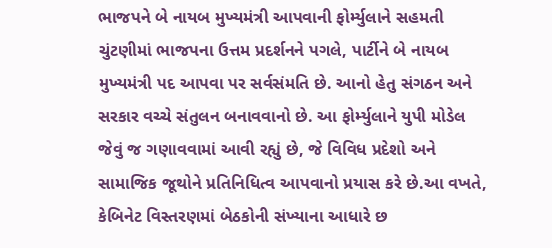ભાજપને બે નાયબ મુખ્યમંત્રી આપવાની ફોર્મ્યુલાને સહમતી
ચુંટણીમાં ભાજપના ઉત્તમ પ્રદર્શનને પગલે, પાર્ટીને બે નાયબ મુખ્યમંત્રી પદ આપવા પર સર્વસંમતિ છે. આનો હેતુ સંગઠન અને સરકાર વચ્ચે સંતુલન બનાવવાનો છે. આ ફોર્મ્યુલાને યુપી મોડેલ જેવું જ ગણાવવામાં આવી રહ્યું છે, જે વિવિધ પ્રદેશો અને સામાજિક જૂથોને પ્રતિનિધિત્વ આપવાનો પ્રયાસ કરે છે.આ વખતે, કેબિનેટ વિસ્તરણમાં બેઠકોની સંખ્યાના આધારે છ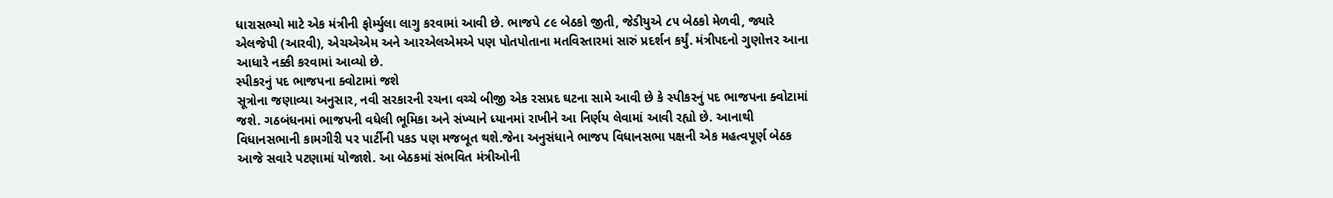ધારાસભ્યો માટે એક મંત્રીની ફોર્મ્યુલા લાગુ કરવામાં આવી છે. ભાજપે ૮૯ બેઠકો જીતી, જેડીયુએ ૮૫ બેઠકો મેળવી, જ્યારે એલજેપી (આરવી), એચએએમ અને આરએલએમએ પણ પોતપોતાના મતવિસ્તારમાં સારું પ્રદર્શન કર્યું. મંત્રીપદનો ગુણોત્તર આના આધારે નક્કી કરવામાં આવ્યો છે.
સ્પીકરનું પદ ભાજપના ક્વોટામાં જશે
સૂત્રોના જણાવ્યા અનુસાર, નવી સરકારની રચના વચ્ચે બીજી એક રસપ્રદ ઘટના સામે આવી છે કે સ્પીકરનું પદ ભાજપના ક્વોટામાં જશે. ગઠબંધનમાં ભાજપની વધેલી ભૂમિકા અને સંખ્યાને ધ્યાનમાં રાખીને આ નિર્ણય લેવામાં આવી રહ્યો છે. આનાથી વિધાનસભાની કામગીરી પર પાર્ટીની પકડ પણ મજબૂત થશે.જેના અનુસંધાને ભાજપ વિધાનસભા પક્ષની એક મહત્વપૂર્ણ બેઠક આજે સવારે પટણામાં યોજાશે. આ બેઠકમાં સંભવિત મંત્રીઓની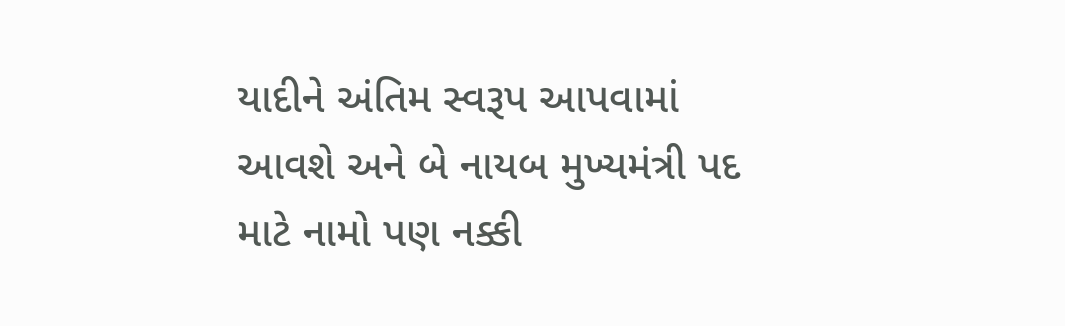યાદીને અંતિમ સ્વરૂપ આપવામાં આવશે અને બે નાયબ મુખ્યમંત્રી પદ માટે નામો પણ નક્કી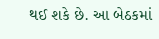થઈ શકે છે. આ બેઠકમાં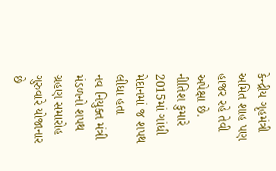કેન્દ્રીય ગૃહમંત્રી અમિત શાહ પણ હાજર રહે તેવી અપેક્ષા છે.
નીતિશ કુમારે 2015માં ગાંધી મેદાનમાં જ શપથ લીધા હતા
નવ નિયુક્ત મંત્રી મંડળનો શપથ ગ્રહણ સમારોહ ગુરુવારે યોજાનાર છે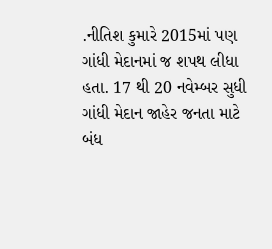.નીતિશ કુમારે 2015માં પણ ગાંધી મેદાનમાં જ શપથ લીધા હતા. 17 થી 20 નવેમ્બર સુધી ગાંધી મેદાન જાહેર જનતા માટે બંધ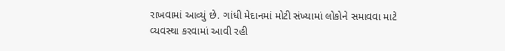રાખવામાં આવ્યું છે. ગાંધી મેદાનમાં મોટી સંખ્યામાં લોકોને સમાવવા માટે વ્યવસ્થા કરવામાં આવી રહી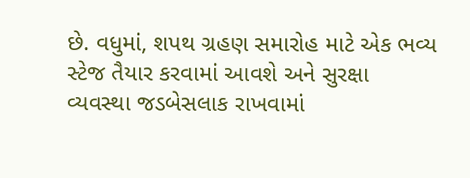છે. વધુમાં, શપથ ગ્રહણ સમારોહ માટે એક ભવ્ય સ્ટેજ તૈયાર કરવામાં આવશે અને સુરક્ષા વ્યવસ્થા જડબેસલાક રાખવામાં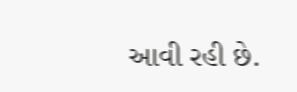આવી રહી છે.